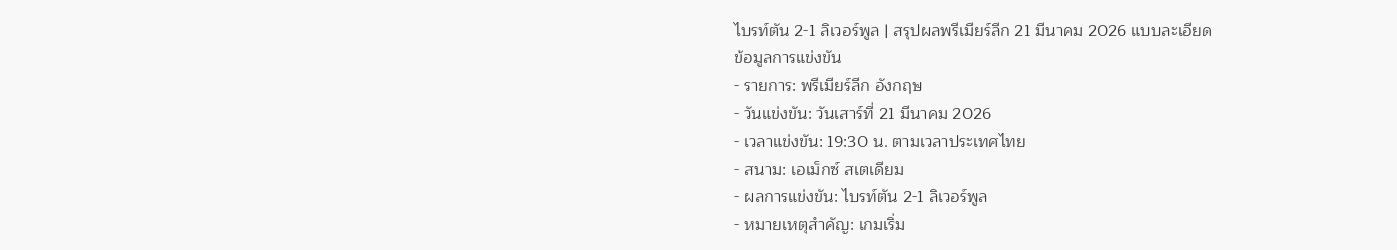ไบรท์ตัน 2-1 ลิเวอร์พูล | สรุปผลพรีเมียร์ลีก 21 มีนาคม 2026 แบบละเอียด
ข้อมูลการแข่งขัน
- รายการ: พรีเมียร์ลีก อังกฤษ
- วันแข่งขัน: วันเสาร์ที่ 21 มีนาคม 2026
- เวลาแข่งขัน: 19:30 น. ตามเวลาประเทศไทย
- สนาม: เอเม็กซ์ สเตเดียม
- ผลการแข่งขัน: ไบรท์ตัน 2-1 ลิเวอร์พูล
- หมายเหตุสำคัญ: เกมเริ่ม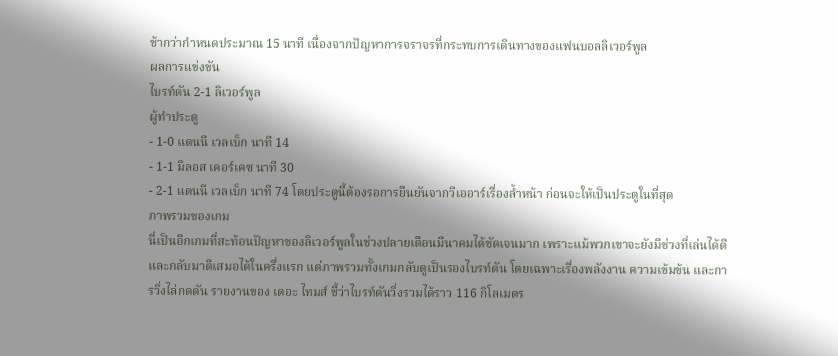ช้ากว่ากำหนดประมาณ 15 นาที เนื่องจากปัญหาการจราจรที่กระทบการเดินทางของแฟนบอลลิเวอร์พูล
ผลการแข่งขัน
ไบรท์ตัน 2-1 ลิเวอร์พูล
ผู้ทำประตู
- 1-0 แดนนี เวลเบ็ก นาที 14
- 1-1 มิลอส เคอร์เคซ นาที 30
- 2-1 แดนนี เวลเบ็ก นาที 74 โดยประตูนี้ต้องรอการยืนยันจากวีเออาร์เรื่องล้ำหน้า ก่อนจะให้เป็นประตูในที่สุด
ภาพรวมของเกม
นี่เป็นอีกเกมที่สะท้อนปัญหาของลิเวอร์พูลในช่วงปลายเดือนมีนาคมได้ชัดเจนมาก เพราะแม้พวกเขาจะยังมีช่วงที่เล่นได้ดีและกลับมาตีเสมอได้ในครึ่งแรก แต่ภาพรวมทั้งเกมกลับดูเป็นรองไบรท์ตัน โดยเฉพาะเรื่องพลังงาน ความเข้มข้น และการวิ่งไล่กดดัน รายงานของ เดอะ ไทมส์ ชี้ว่าไบรท์ตันวิ่งรวมได้ราว 116 กิโลเมตร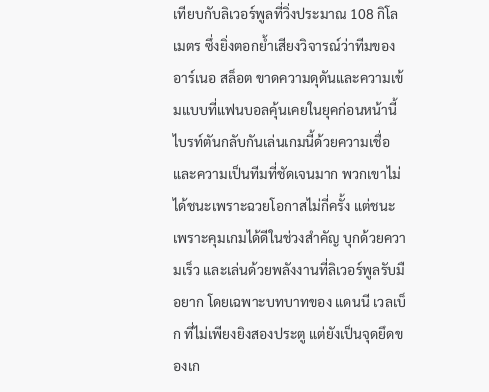เทียบกับลิเวอร์พูลที่วิ่งประมาณ 108 กิโลเมตร ซึ่งยิ่งตอกย้ำเสียงวิจารณ์ว่าทีมของ อาร์เนอ สล็อต ขาดความดุดันและความเข้มแบบที่แฟนบอลคุ้นเคยในยุคก่อนหน้านี้
ไบรท์ตันกลับกันเล่นเกมนี้ด้วยความเชื่อและความเป็นทีมที่ชัดเจนมาก พวกเขาไม่ได้ชนะเพราะฉวยโอกาสไม่กี่ครั้ง แต่ชนะเพราะคุมเกมได้ดีในช่วงสำคัญ บุกด้วยความเร็ว และเล่นด้วยพลังงานที่ลิเวอร์พูลรับมือยาก โดยเฉพาะบทบาทของ แดนนี เวลเบ็ก ที่ไม่เพียงยิงสองประตู แต่ยังเป็นจุดยึดของเก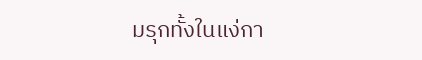มรุกทั้งในแง่กา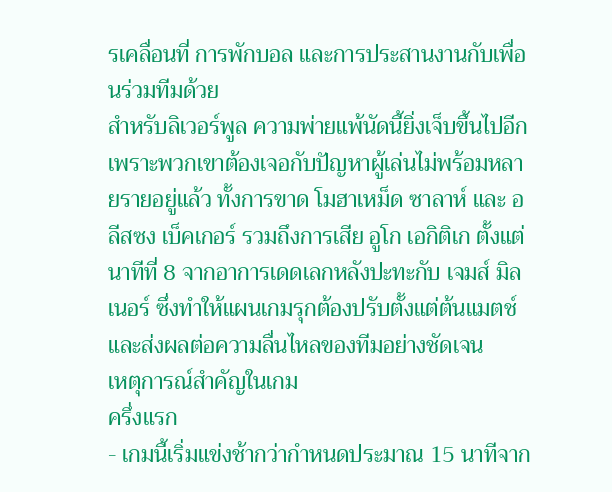รเคลื่อนที่ การพักบอล และการประสานงานกับเพื่อนร่วมทีมด้วย
สำหรับลิเวอร์พูล ความพ่ายแพ้นัดนี้ยิ่งเจ็บขึ้นไปอีกเพราะพวกเขาต้องเจอกับปัญหาผู้เล่นไม่พร้อมหลายรายอยู่แล้ว ทั้งการขาด โมฮาเหม็ด ซาลาห์ และ อลีสซง เบ็คเกอร์ รวมถึงการเสีย อูโก เอกิติเก ตั้งแต่นาทีที่ 8 จากอาการเดดเลกหลังปะทะกับ เจมส์ มิลเนอร์ ซึ่งทำให้แผนเกมรุกต้องปรับตั้งแต่ต้นแมตช์ และส่งผลต่อความลื่นไหลของทีมอย่างชัดเจน
เหตุการณ์สำคัญในเกม
ครึ่งแรก
- เกมนี้เริ่มแข่งช้ากว่ากำหนดประมาณ 15 นาทีจาก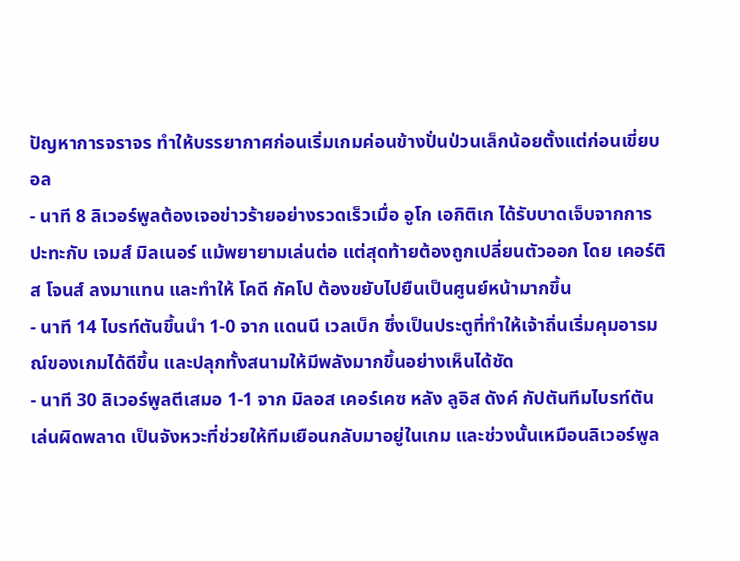ปัญหาการจราจร ทำให้บรรยากาศก่อนเริ่มเกมค่อนข้างปั่นป่วนเล็กน้อยตั้งแต่ก่อนเขี่ยบอล
- นาที 8 ลิเวอร์พูลต้องเจอข่าวร้ายอย่างรวดเร็วเมื่อ อูโก เอกิติเก ได้รับบาดเจ็บจากการปะทะกับ เจมส์ มิลเนอร์ แม้พยายามเล่นต่อ แต่สุดท้ายต้องถูกเปลี่ยนตัวออก โดย เคอร์ติส โจนส์ ลงมาแทน และทำให้ โคดี กัคโป ต้องขยับไปยืนเป็นศูนย์หน้ามากขึ้น
- นาที 14 ไบรท์ตันขึ้นนำ 1-0 จาก แดนนี เวลเบ็ก ซึ่งเป็นประตูที่ทำให้เจ้าถิ่นเริ่มคุมอารมณ์ของเกมได้ดีขึ้น และปลุกทั้งสนามให้มีพลังมากขึ้นอย่างเห็นได้ชัด
- นาที 30 ลิเวอร์พูลตีเสมอ 1-1 จาก มิลอส เคอร์เคซ หลัง ลูอิส ดังค์ กัปตันทีมไบรท์ตันเล่นผิดพลาด เป็นจังหวะที่ช่วยให้ทีมเยือนกลับมาอยู่ในเกม และช่วงนั้นเหมือนลิเวอร์พูล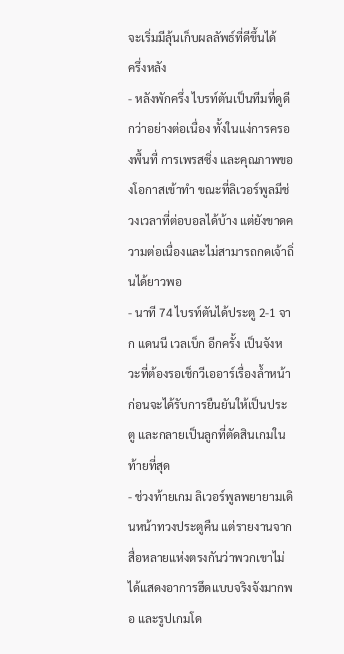จะเริ่มมีลุ้นเก็บผลลัพธ์ที่ดีขึ้นได้
ครึ่งหลัง
- หลังพักครึ่ง ไบรท์ตันเป็นทีมที่ดูดีกว่าอย่างต่อเนื่อง ทั้งในแง่การครองพื้นที่ การเพรสซิ่ง และคุณภาพของโอกาสเข้าทำ ขณะที่ลิเวอร์พูลมีช่วงเวลาที่ต่อบอลได้บ้าง แต่ยังขาดความต่อเนื่องและไม่สามารถกดเจ้าถิ่นได้ยาวพอ
- นาที 74 ไบรท์ตันได้ประตู 2-1 จาก แดนนี เวลเบ็ก อีกครั้ง เป็นจังหวะที่ต้องรอเช็กวีเออาร์เรื่องล้ำหน้า ก่อนจะได้รับการยืนยันให้เป็นประตู และกลายเป็นลูกที่ตัดสินเกมในท้ายที่สุด
- ช่วงท้ายเกม ลิเวอร์พูลพยายามเดินหน้าทวงประตูคืน แต่รายงานจากสื่อหลายแห่งตรงกันว่าพวกเขาไม่ได้แสดงอาการฮึดแบบจริงจังมากพอ และรูปเกมโด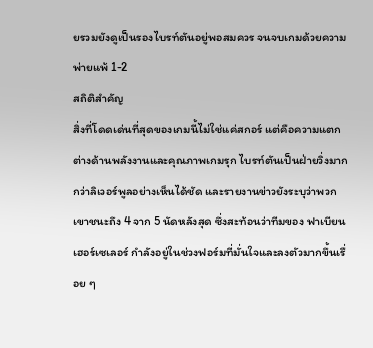ยรวมยังดูเป็นรองไบรท์ตันอยู่พอสมควร จนจบเกมด้วยความพ่ายแพ้ 1-2
สถิติสำคัญ
สิ่งที่โดดเด่นที่สุดของเกมนี้ไม่ใช่แค่สกอร์ แต่คือความแตกต่างด้านพลังงานและคุณภาพเกมรุก ไบรท์ตันเป็นฝ่ายวิ่งมากกว่าลิเวอร์พูลอย่างเห็นได้ชัด และรายงานข่าวยังระบุว่าพวกเขาชนะถึง 4 จาก 5 นัดหลังสุด ซึ่งสะท้อนว่าทีมของ ฟาเบียน เฮอร์เซเลอร์ กำลังอยู่ในช่วงฟอร์มที่มั่นใจและลงตัวมากขึ้นเรื่อย ๆ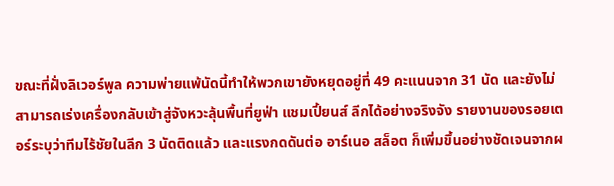ขณะที่ฝั่งลิเวอร์พูล ความพ่ายแพ้นัดนี้ทำให้พวกเขายังหยุดอยู่ที่ 49 คะแนนจาก 31 นัด และยังไม่สามารถเร่งเครื่องกลับเข้าสู่จังหวะลุ้นพื้นที่ยูฟ่า แชมเปี้ยนส์ ลีกได้อย่างจริงจัง รายงานของรอยเตอร์ระบุว่าทีมไร้ชัยในลีก 3 นัดติดแล้ว และแรงกดดันต่อ อาร์เนอ สล็อต ก็เพิ่มขึ้นอย่างชัดเจนจากผ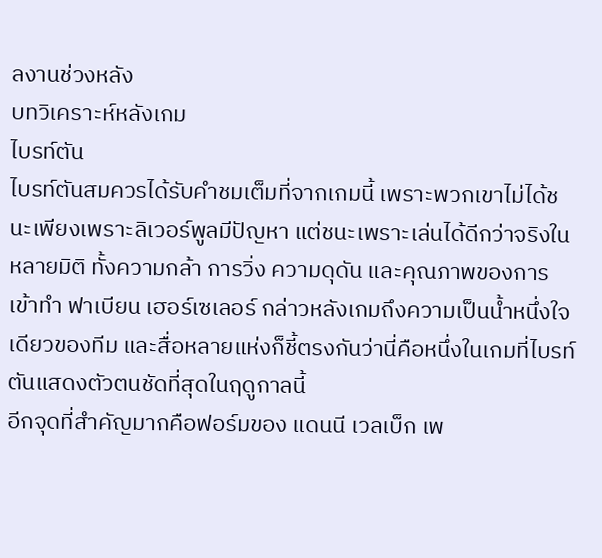ลงานช่วงหลัง
บทวิเคราะห์หลังเกม
ไบรท์ตัน
ไบรท์ตันสมควรได้รับคำชมเต็มที่จากเกมนี้ เพราะพวกเขาไม่ได้ชนะเพียงเพราะลิเวอร์พูลมีปัญหา แต่ชนะเพราะเล่นได้ดีกว่าจริงในหลายมิติ ทั้งความกล้า การวิ่ง ความดุดัน และคุณภาพของการเข้าทำ ฟาเบียน เฮอร์เซเลอร์ กล่าวหลังเกมถึงความเป็นน้ำหนึ่งใจเดียวของทีม และสื่อหลายแห่งก็ชี้ตรงกันว่านี่คือหนึ่งในเกมที่ไบรท์ตันแสดงตัวตนชัดที่สุดในฤดูกาลนี้
อีกจุดที่สำคัญมากคือฟอร์มของ แดนนี เวลเบ็ก เพ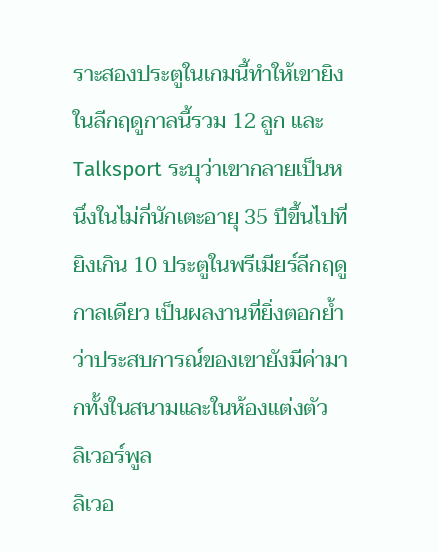ราะสองประตูในเกมนี้ทำให้เขายิงในลีกฤดูกาลนี้รวม 12 ลูก และ Talksport ระบุว่าเขากลายเป็นหนึ่งในไม่กี่นักเตะอายุ 35 ปีขึ้นไปที่ยิงเกิน 10 ประตูในพรีเมียร์ลีกฤดูกาลเดียว เป็นผลงานที่ยิ่งตอกย้ำว่าประสบการณ์ของเขายังมีค่ามากทั้งในสนามและในห้องแต่งตัว
ลิเวอร์พูล
ลิเวอ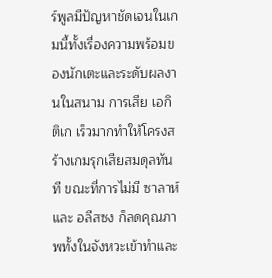ร์พูลมีปัญหาชัดเจนในเกมนี้ทั้งเรื่องความพร้อมของนักเตะและระดับผลงานในสนาม การเสีย เอกิติเก เร็วมากทำให้โครงสร้างเกมรุกเสียสมดุลทันที ขณะที่การไม่มี ซาลาห์ และ อลีสซง ก็ลดคุณภาพทั้งในจังหวะเข้าทำและ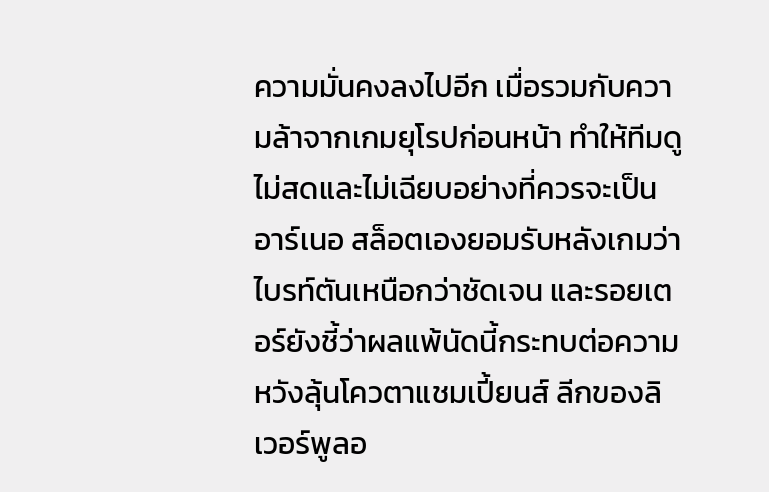ความมั่นคงลงไปอีก เมื่อรวมกับความล้าจากเกมยุโรปก่อนหน้า ทำให้ทีมดูไม่สดและไม่เฉียบอย่างที่ควรจะเป็น
อาร์เนอ สล็อตเองยอมรับหลังเกมว่าไบรท์ตันเหนือกว่าชัดเจน และรอยเตอร์ยังชี้ว่าผลแพ้นัดนี้กระทบต่อความหวังลุ้นโควตาแชมเปี้ยนส์ ลีกของลิเวอร์พูลอ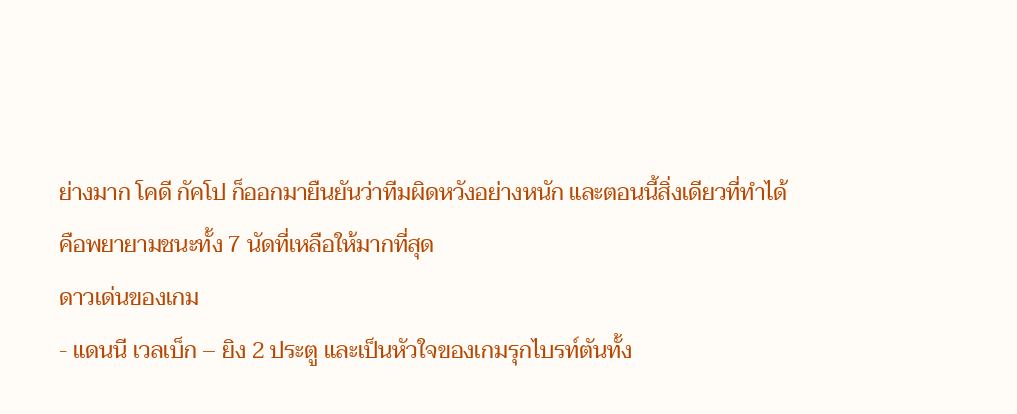ย่างมาก โคดี กัคโป ก็ออกมายืนยันว่าทีมผิดหวังอย่างหนัก และตอนนี้สิ่งเดียวที่ทำได้คือพยายามชนะทั้ง 7 นัดที่เหลือให้มากที่สุด
ดาวเด่นของเกม
- แดนนี เวลเบ็ก – ยิง 2 ประตู และเป็นหัวใจของเกมรุกไบรท์ตันทั้ง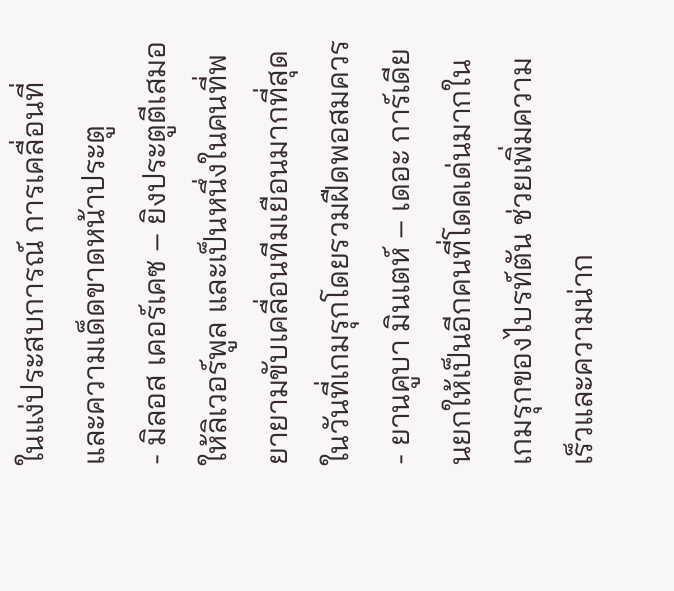ในแง่ประสบการณ์ การเคลื่อนที่ และความเด็ดขาดหน้าประตู
- มิลอส เคอร์เคซ – ยิงประตูตีเสมอให้ลิเวอร์พูล และเป็นหนึ่งในคนที่พยายามขับเคลื่อนทีมเยือนมากที่สุดในวันที่เกมรุกโดยรวมฝืดพอสมควร
- ยานคูบา มินเตห์ – เดอะ การ์เดียนยกให้เป็นอีกคนที่โดดเด่นมากในเกมรุกของไบรท์ตัน ช่วยเพิ่มความเร็วและความน่าก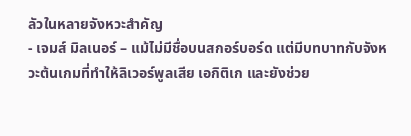ลัวในหลายจังหวะสำคัญ
- เจมส์ มิลเนอร์ – แม้ไม่มีชื่อบนสกอร์บอร์ด แต่มีบทบาทกับจังหวะต้นเกมที่ทำให้ลิเวอร์พูลเสีย เอกิติเก และยังช่วย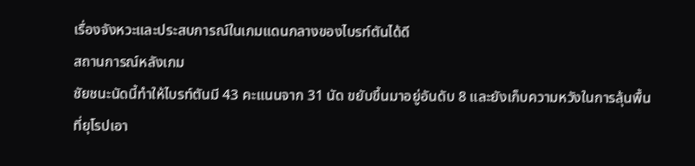เรื่องจังหวะและประสบการณ์ในเกมแดนกลางของไบรท์ตันได้ดี
สถานการณ์หลังเกม
ชัยชนะนัดนี้ทำให้ไบรท์ตันมี 43 คะแนนจาก 31 นัด ขยับขึ้นมาอยู่อันดับ 8 และยังเก็บความหวังในการลุ้นพื้นที่ยุโรปเอา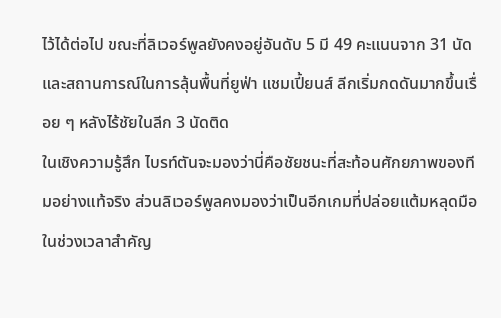ไว้ได้ต่อไป ขณะที่ลิเวอร์พูลยังคงอยู่อันดับ 5 มี 49 คะแนนจาก 31 นัด และสถานการณ์ในการลุ้นพื้นที่ยูฟ่า แชมเปี้ยนส์ ลีกเริ่มกดดันมากขึ้นเรื่อย ๆ หลังไร้ชัยในลีก 3 นัดติด
ในเชิงความรู้สึก ไบรท์ตันจะมองว่านี่คือชัยชนะที่สะท้อนศักยภาพของทีมอย่างแท้จริง ส่วนลิเวอร์พูลคงมองว่าเป็นอีกเกมที่ปล่อยแต้มหลุดมือในช่วงเวลาสำคัญ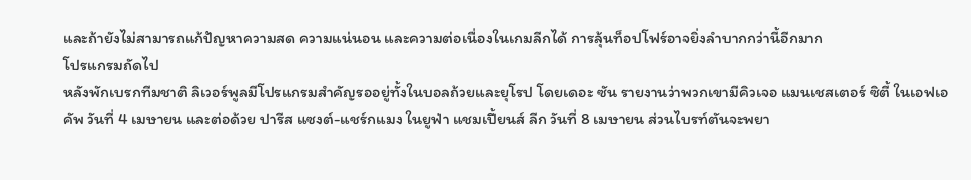และถ้ายังไม่สามารถแก้ปัญหาความสด ความแน่นอน และความต่อเนื่องในเกมลีกได้ การลุ้นท็อปโฟร์อาจยิ่งลำบากกว่านี้อีกมาก
โปรแกรมถัดไป
หลังพักเบรกทีมชาติ ลิเวอร์พูลมีโปรแกรมสำคัญรออยู่ทั้งในบอลถ้วยและยุโรป โดยเดอะ ซัน รายงานว่าพวกเขามีคิวเจอ แมนเชสเตอร์ ซิตี้ ในเอฟเอ คัพ วันที่ 4 เมษายน และต่อด้วย ปารีส แซงต์-แชร์กแมง ในยูฟ่า แชมเปี้ยนส์ ลีก วันที่ 8 เมษายน ส่วนไบรท์ตันจะพยา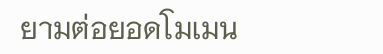ยามต่อยอดโมเมน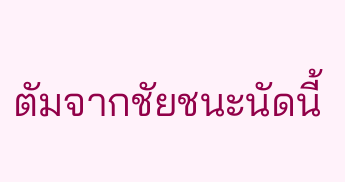ตัมจากชัยชนะนัดนี้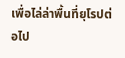เพื่อไล่ล่าพื้นที่ยุโรปต่อไป